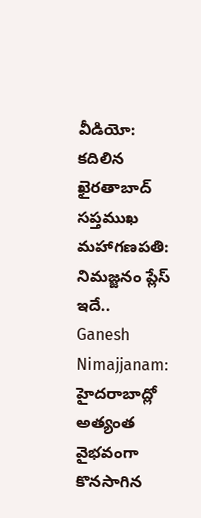వీడియో: కదిలిన ఖైరతాబాద్ సప్తముఖ మహాగణపతి: నిమజ్జనం ప్లేస్ ఇదే..
Ganesh Nimajjanam: హైదరాబాద్లో అత్యంత వైభవంగా కొనసాగిన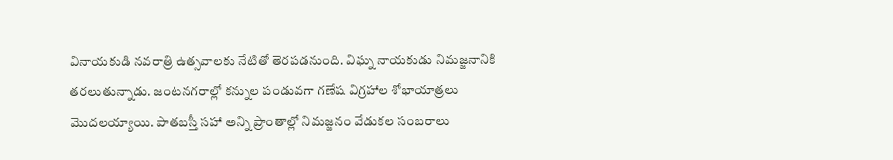వినాయకుడి నవరాత్రి ఉత్సవాలకు నేటితో తెరపడనుంది. విఘ్న నాయకుడు నిమజ్జనానికి తరలుతున్నాడు. జంటనగరాల్లో కన్నుల పండువగా గణేష విగ్రహాల శోభాయాత్రలు మొదలయ్యాయి. పాతబస్తీ సహా అన్ని ప్రాంతాల్లో నిమజ్జనం వేడుకల సంబరాలు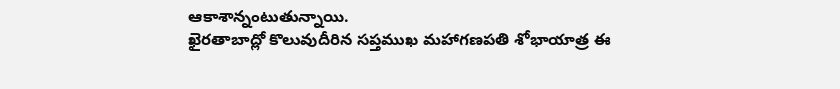ఆకాశాన్నంటుతున్నాయి.
ఖైరతాబాద్లో కొలువుదీరిన సప్తముఖ మహాగణపతి శోభాయాత్ర ఈ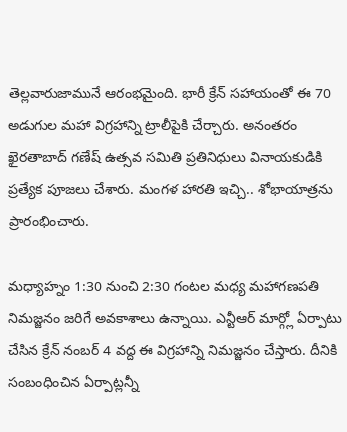తెల్లవారుజామునే ఆరంభమైంది. భారీ క్రేన్ సహాయంతో ఈ 70 అడుగుల మహా విగ్రహాన్ని ట్రాలీపైకి చేర్చారు. అనంతరం ఖైరతాబాద్ గణేష్ ఉత్సవ సమితి ప్రతినిధులు వినాయకుడికి ప్రత్యేక పూజలు చేశారు. మంగళ హారతి ఇచ్చి.. శోభాయాత్రను ప్రారంభించారు.

మధ్యాహ్నం 1:30 నుంచి 2:30 గంటల మధ్య మహాగణపతి నిమజ్జనం జరిగే అవకాశాలు ఉన్నాయి. ఎన్టీఆర్ మార్గ్లో ఏర్పాటు చేసిన క్రేన్ నంబర్ 4 వద్ద ఈ విగ్రహాన్ని నిమజ్జనం చేస్తారు. దీనికి సంబంధించిన ఏర్పాట్లన్నీ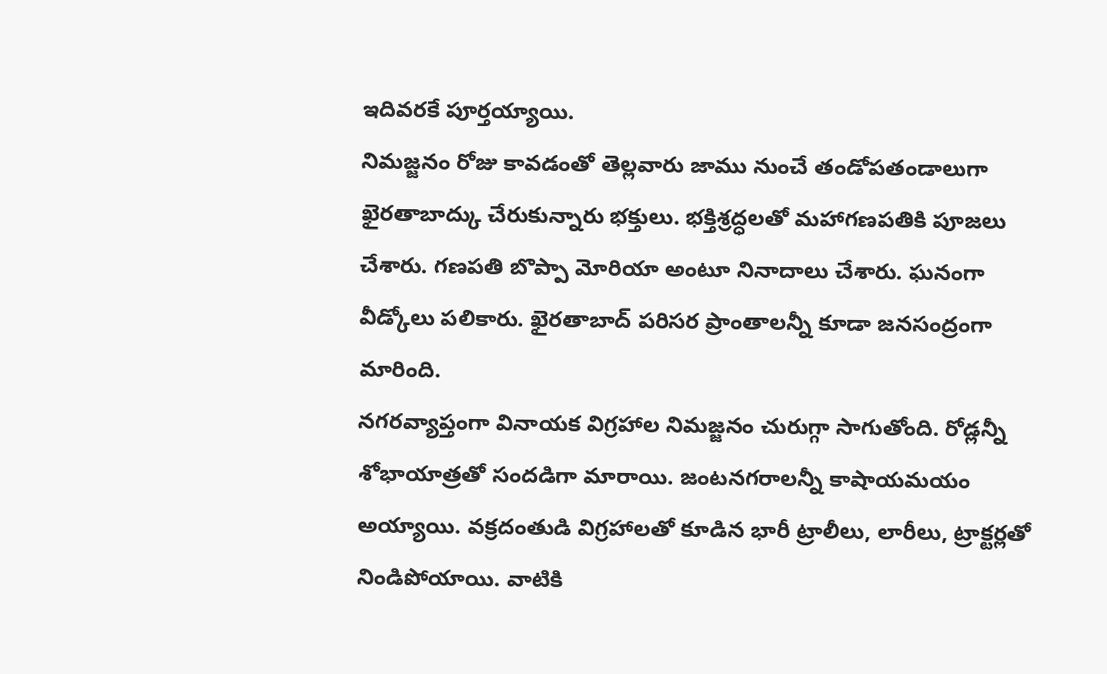ఇదివరకే పూర్తయ్యాయి.
నిమజ్జనం రోజు కావడంతో తెల్లవారు జాము నుంచే తండోపతండాలుగా ఖైరతాబాద్కు చేరుకున్నారు భక్తులు. భక్తిశ్రద్ధలతో మహాగణపతికి పూజలు చేశారు. గణపతి బొప్పా మోరియా అంటూ నినాదాలు చేశారు. ఘనంగా వీడ్కోలు పలికారు. ఖైరతాబాద్ పరిసర ప్రాంతాలన్నీ కూడా జనసంద్రంగా మారింది.
నగరవ్యాప్తంగా వినాయక విగ్రహాల నిమజ్జనం చురుగ్గా సాగుతోంది. రోడ్లన్నీ శోభాయాత్రతో సందడిగా మారాయి. జంటనగరాలన్నీ కాషాయమయం అయ్యాయి. వక్రదంతుడి విగ్రహాలతో కూడిన భారీ ట్రాలీలు, లారీలు, ట్రాక్టర్లతో నిండిపోయాయి. వాటికి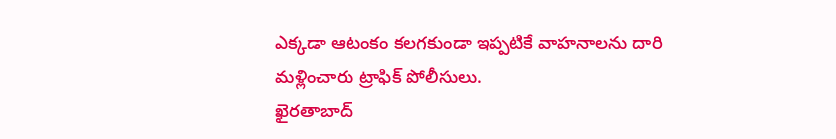ఎక్కడా ఆటంకం కలగకుండా ఇప్పటికే వాహనాలను దారి మళ్లించారు ట్రాఫిక్ పోలీసులు.
ఖైరతాబాద్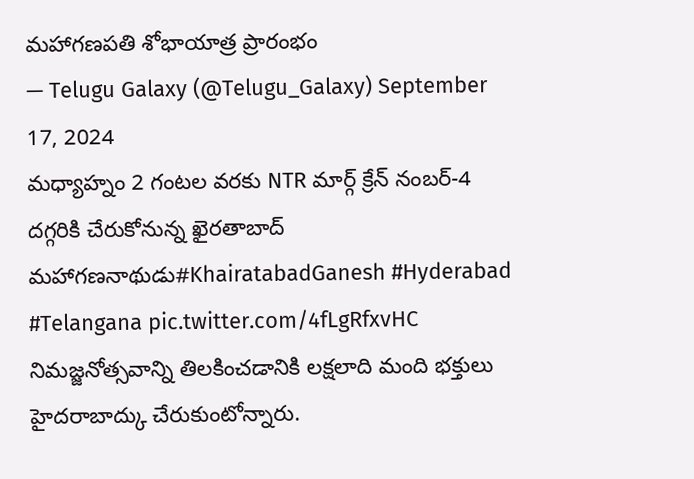మహాగణపతి శోభాయాత్ర ప్రారంభం
— Telugu Galaxy (@Telugu_Galaxy) September 17, 2024
మధ్యాహ్నం 2 గంటల వరకు NTR మార్గ్ క్రేన్ నంబర్-4 దగ్గరికి చేరుకోనున్న ఖైరతాబాద్ మహాగణనాథుడు#KhairatabadGanesh #Hyderabad #Telangana pic.twitter.com/4fLgRfxvHC
నిమజ్జనోత్సవాన్ని తిలకించడానికి లక్షలాది మంది భక్తులు హైదరాబాద్కు చేరుకుంటోన్నారు.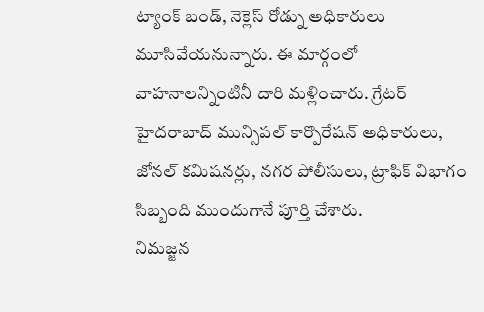ట్యాంక్ బండ్, నెక్లెస్ రోడ్ను అధికారులు మూసివేయనున్నారు. ఈ మార్గంలో వాహనాలన్నింటినీ దారి మళ్లించారు. గ్రేటర్ హైదరాబాద్ మున్సిపల్ కార్పొరేషన్ అధికారులు, జోనల్ కమిషనర్లు, నగర పోలీసులు, ట్రాఫిక్ విభాగం సిబ్బంది ముందుగానే పూర్తి చేశారు.
నిమజ్జన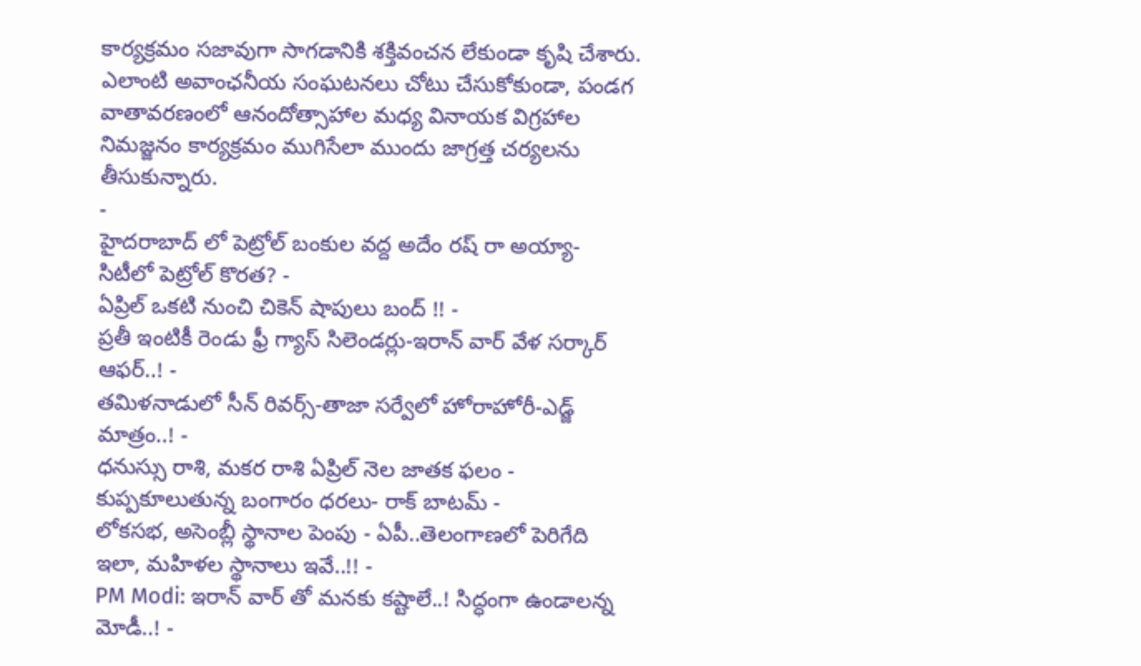కార్యక్రమం సజావుగా సాగడానికి శక్తివంచన లేకుండా కృషి చేశారు. ఎలాంటి అవాంఛనీయ సంఘటనలు చోటు చేసుకోకుండా, పండగ వాతావరణంలో ఆనందోత్సాహాల మధ్య వినాయక విగ్రహాల నిమజ్జనం కార్యక్రమం ముగిసేలా ముందు జాగ్రత్త చర్యలను తీసుకున్నారు.
-
హైదరాబాద్ లో పెట్రోల్ బంకుల వద్ద అదేం రష్ రా అయ్యా- సిటీలో పెట్రోల్ కొరత? -
ఏప్రిల్ ఒకటి నుంచి చికెన్ షాపులు బంద్ !! -
ప్రతీ ఇంటికీ రెండు ఫ్రీ గ్యాస్ సిలెండర్లు-ఇరాన్ వార్ వేళ సర్కార్ ఆఫర్..! -
తమిళనాడులో సీన్ రివర్స్-తాజా సర్వేలో హోరాహోరీ-ఎడ్జ్ మాత్రం..! -
ధనుస్సు రాశి, మకర రాశి ఏప్రిల్ నెల జాతక ఫలం -
కుప్పకూలుతున్న బంగారం ధరలు- రాక్ బాటమ్ -
లోకసభ, అసెంబ్లీ స్థానాల పెంపు - ఏపీ..తెలంగాణలో పెరిగేది ఇలా, మహిళల స్థానాలు ఇవే..!! -
PM Modi: ఇరాన్ వార్ తో మనకు కష్టాలే..! సిద్ధంగా ఉండాలన్న మోడీ..! -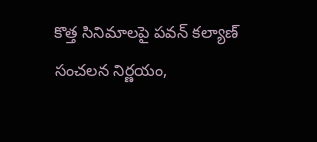కొత్త సినిమాలపై పవన్ కల్యాణ్ సంచలన నిర్ణయం,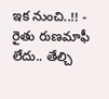ఇక నుంచి..!! -
రైతు రుణమాఫీ లేదు.. తేల్చి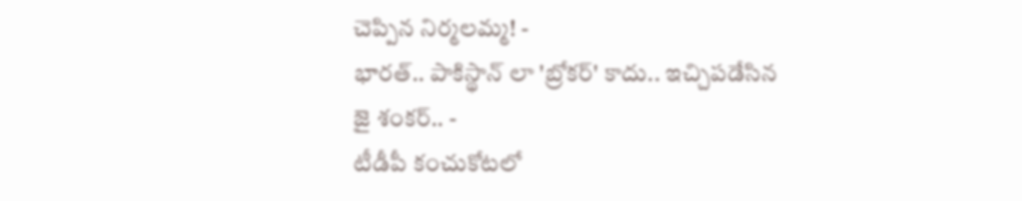చెప్పిన నిర్మలమ్మ! -
భారత్.. పాకిస్థాన్ లా 'బ్రోకర్' కాదు.. ఇచ్చిపడేసిన జై శంకర్.. -
టీడీపీ కంచుకోటలో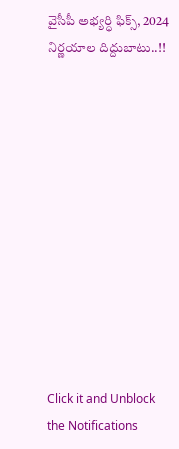వైసీపీ అభ్యర్ధి ఫిక్స్, 2024 నిర్ణయాల దిద్దుబాటు..!!












Click it and Unblock the Notifications